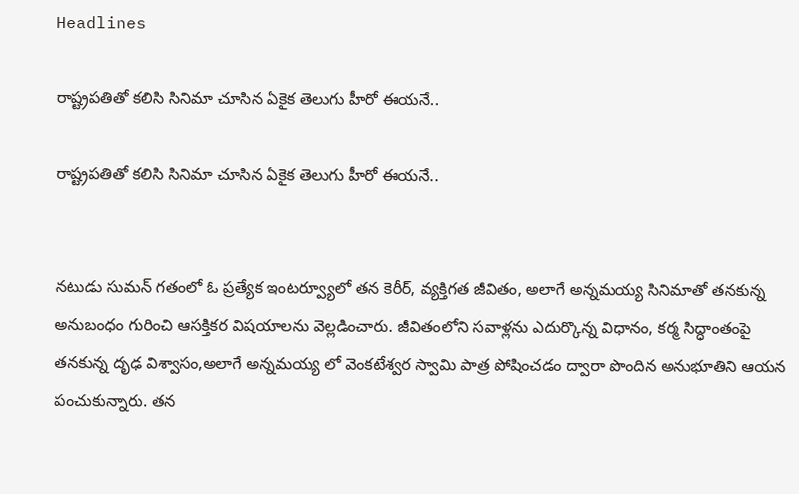Headlines

రాష్ట్రపతితో కలిసి సినిమా చూసిన ఏకైక తెలుగు హీరో ఈయనే..

రాష్ట్రపతితో కలిసి సినిమా చూసిన ఏకైక తెలుగు హీరో ఈయనే..


నటుడు సుమన్ గతంలో ఓ ప్రత్యేక ఇంటర్వ్యూలో తన కెరీర్, వ్యక్తిగత జీవితం, అలాగే అన్నమయ్య సినిమాతో తనకున్న అనుబంధం గురించి ఆసక్తికర విషయాలను వెల్లడించారు. జీవితంలోని సవాళ్లను ఎదుర్కొన్న విధానం, కర్మ సిద్ధాంతంపై తనకున్న దృఢ విశ్వాసం,అలాగే అన్నమయ్య లో వెంకటేశ్వర స్వామి పాత్ర పోషించడం ద్వారా పొందిన అనుభూతిని ఆయన పంచుకున్నారు. తన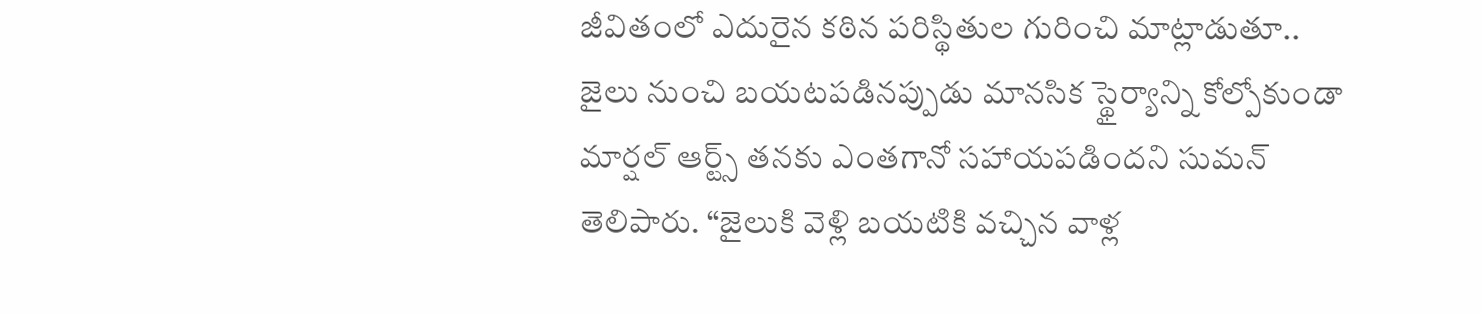జీవితంలో ఎదురైన కఠిన పరిస్థితుల గురించి మాట్లాడుతూ.. జైలు నుంచి బయటపడినప్పుడు మానసిక స్థైర్యాన్ని కోల్పోకుండా మార్షల్ ఆర్ట్స్ తనకు ఎంతగానో సహాయపడిందని సుమన్ తెలిపారు. “జైలుకి వెళ్లి బయటికి వచ్చిన వాళ్ల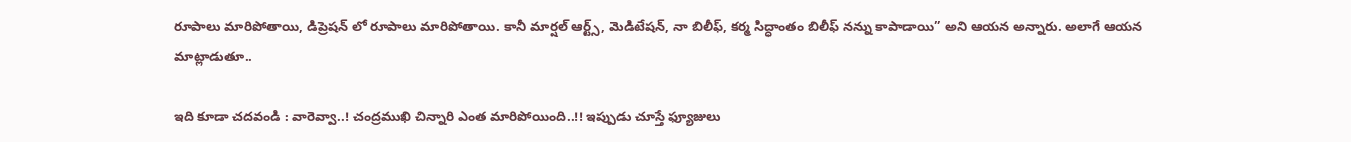రూపాలు మారిపోతాయి, డిప్రెషన్ లో రూపాలు మారిపోతాయి. కానీ మార్షల్ ఆర్ట్స్, మెడిటేషన్, నా బిలీఫ్, కర్మ సిద్ధాంతం బిలీఫ్ నన్ను కాపాడాయి” అని ఆయన అన్నారు. అలాగే ఆయన మాట్లాడుతూ..

ఇది కూడా చదవండి : వారెవ్వా..! చంద్రముఖి చిన్నారి ఎంత మారిపోయింది..!! ఇప్పుడు చూస్తే ఫ్యూజులు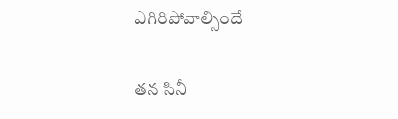ఎగిరిపోవాల్సిందే

తన సినీ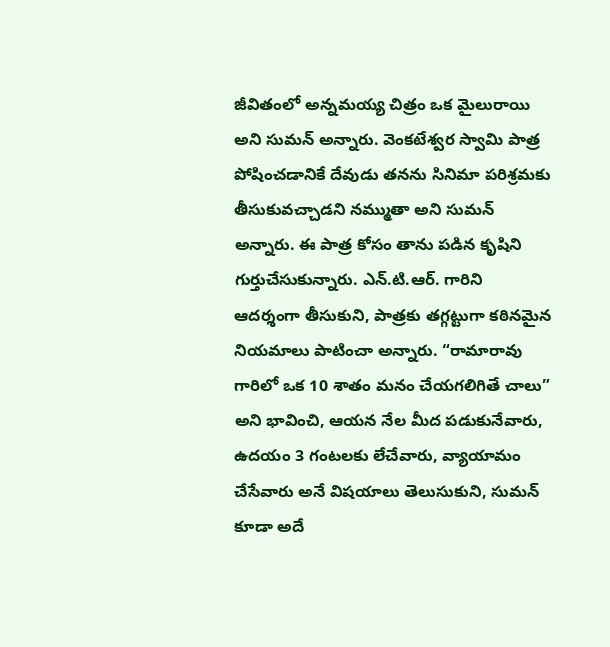జీవితంలో అన్నమయ్య చిత్రం ఒక మైలురాయి అని సుమన్ అన్నారు. వెంకటేశ్వర స్వామి పాత్ర పోషించడానికే దేవుడు తనను సినిమా పరిశ్రమకు తీసుకువచ్చాడని నమ్ముతా అని సుమన్ అన్నారు. ఈ పాత్ర కోసం తాను పడిన కృషిని గుర్తుచేసుకున్నారు. ఎన్.టి.ఆర్. గారిని ఆదర్శంగా తీసుకుని, పాత్రకు తగ్గట్టుగా కఠినమైన నియమాలు పాటించా అన్నారు. “రామారావు గారిలో ఒక 10 శాతం మనం చేయగలిగితే చాలు” అని భావించి, ఆయన నేల మీద పడుకునేవారు, ఉదయం 3 గంటలకు లేచేవారు, వ్యాయామం చేసేవారు అనే విషయాలు తెలుసుకుని, సుమన్ కూడా అదే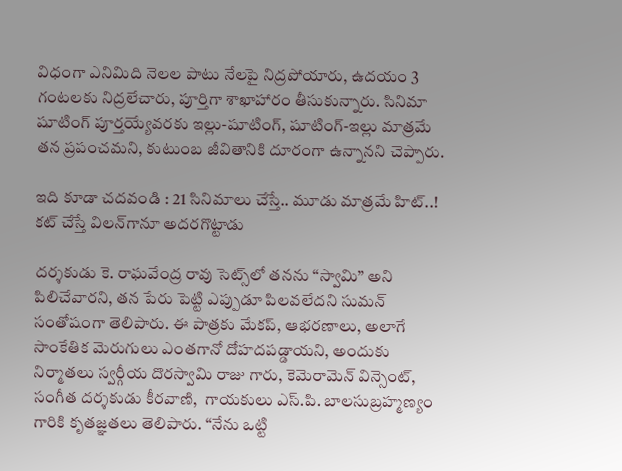విధంగా ఎనిమిది నెలల పాటు నేలపై నిద్రపోయారు, ఉదయం 3 గంటలకు నిద్రలేచారు, పూర్తిగా శాఖాహారం తీసుకున్నారు. సినిమా షూటింగ్ పూర్తయ్యేవరకు ఇల్లు-షూటింగ్, షూటింగ్-ఇల్లు మాత్రమే తన ప్రపంచమని, కుటుంబ జీవితానికి దూరంగా ఉన్నానని చెప్పారు.

ఇది కూడా చదవండి : 21 సినిమాలు చేస్తే.. మూడు మాత్రమే హిట్..! కట్ చేస్తే విలన్‌గానూ అదరగొట్టాడు

దర్శకుడు కె. రాఘవేంద్ర రావు సెట్స్‌లో తనను “స్వామి” అని పిలిచేవారని, తన పేరు పెట్టి ఎప్పుడూ పిలవలేదని సుమన్ సంతోషంగా తెలిపారు. ఈ పాత్రకు మేకప్, ఆభరణాలు, అలాగే సాంకేతిక మెరుగులు ఎంతగానో దోహదపడ్డాయని, అందుకు నిర్మాతలు స్వర్గీయ దొరస్వామి రాజు గారు, కెమెరామెన్ విన్సెంట్, సంగీత దర్శకుడు కీరవాణి,  గాయకులు ఎస్.పి. బాలసుబ్రహ్మణ్యం గారికి కృతజ్ఞతలు తెలిపారు. “నేను ఒట్టి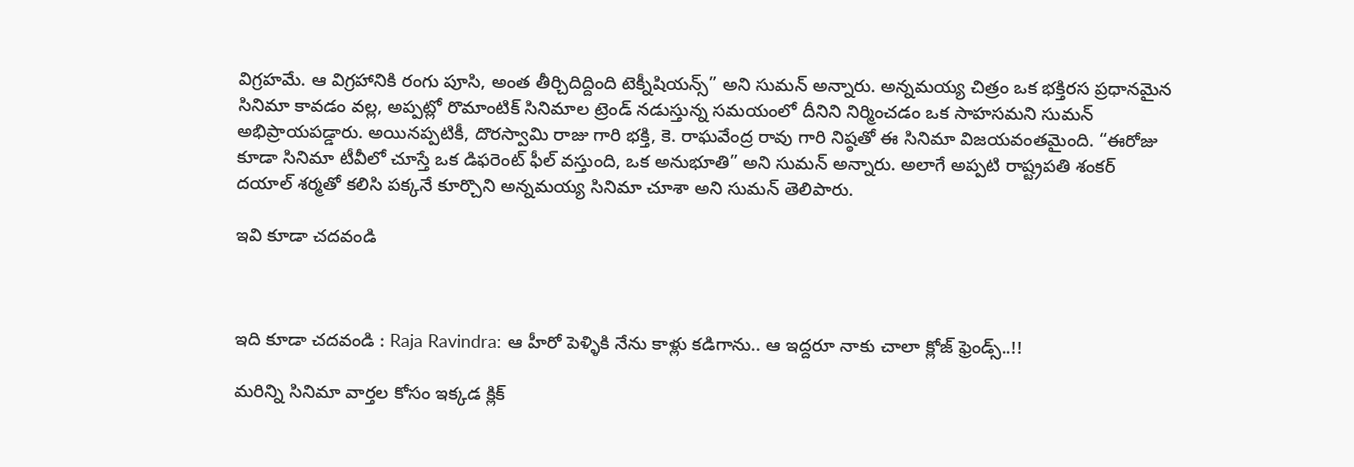విగ్రహమే. ఆ విగ్రహానికి రంగు పూసి, అంత తీర్చిదిద్దింది టెక్నీషియన్స్” అని సుమన్ అన్నారు. అన్నమయ్య చిత్రం ఒక భక్తిరస ప్రధానమైన సినిమా కావడం వల్ల, అప్పట్లో రొమాంటిక్ సినిమాల ట్రెండ్ నడుస్తున్న సమయంలో దీనిని నిర్మించడం ఒక సాహసమని సుమన్ అభిప్రాయపడ్డారు. అయినప్పటికీ, దొరస్వామి రాజు గారి భక్తి, కె. రాఘవేంద్ర రావు గారి నిష్ఠతో ఈ సినిమా విజయవంతమైంది. “ఈరోజు కూడా సినిమా టీవీలో చూస్తే ఒక డిఫరెంట్ ఫీల్ వస్తుంది, ఒక అనుభూతి” అని సుమన్ అన్నారు. అలాగే అప్పటి రాష్ట్రపతి శంకర్ దయాల్ శర్మతో కలిసి పక్కనే కూర్చొని అన్నమయ్య సినిమా చూశా అని సుమన్ తెలిపారు.

ఇవి కూడా చదవండి



ఇది కూడా చదవండి : Raja Ravindra: ఆ హీరో పెళ్ళికి నేను కాళ్లు కడిగాను.. ఆ ఇద్దరూ నాకు చాలా క్లోజ్ ఫ్రెండ్స్..!!

మరిన్ని సినిమా వార్తల కోసం ఇక్కడ క్లిక్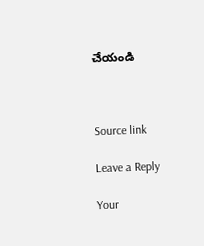చేయండి



Source link

Leave a Reply

Your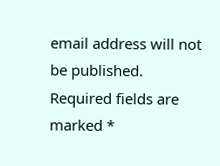email address will not be published. Required fields are marked *